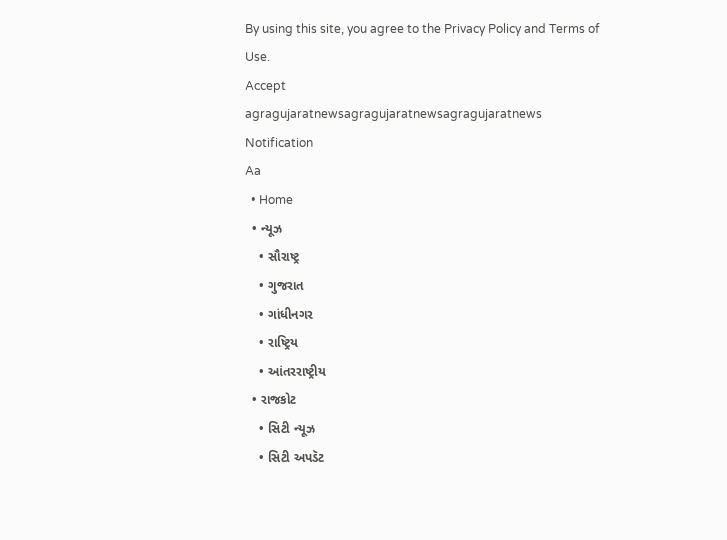By using this site, you agree to the Privacy Policy and Terms of Use.
Accept
agragujaratnewsagragujaratnewsagragujaratnews
Notification
Aa
  • Home
  • ન્યૂઝ
    • સૌરાષ્ટ્ર
    • ગુજરાત
    • ગાંધીનગર
    • રાષ્ટ્રિય
    • આંતરરાષ્ટ્રીય
  • રાજકોટ
    • સિટી ન્યૂઝ
    • સિટી અપડૅટ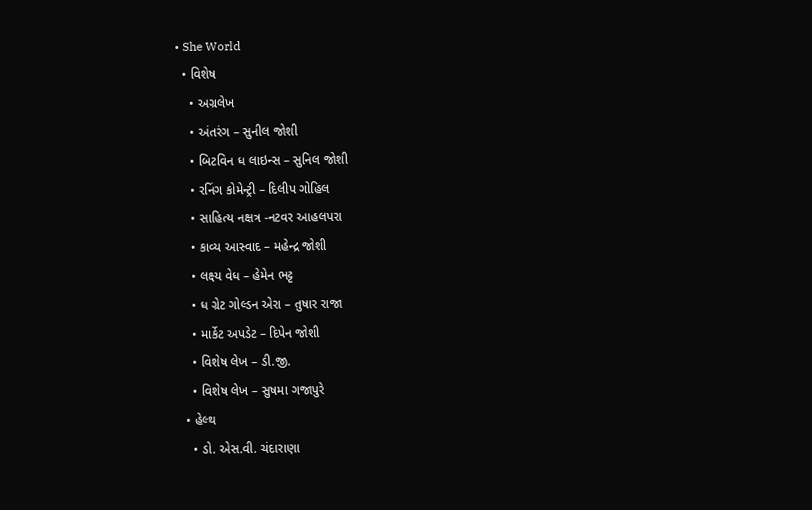• She World
  • વિશેષ
    • અગ્રલેખ
    • અંતરંગ – સુનીલ જોશી
    • બિટવિન ધ લાઇન્સ – સુનિલ જોશી
    • રનિંગ કોમેન્ટ્રી – દિલીપ ગોહિલ
    • સાહિત્ય નક્ષત્ર -નટવર આહલપરા
    • કાવ્ય આસ્વાદ – મહેન્દ્ર જોશી
    • લક્ષ્ય વેધ – હેમેન ભટ્ટ
    • ધ ગ્રેટ ગોલ્ડન એરા – તુષાર રાજા
    • માર્કેટ અપડેટ – દિપેન જોશી
    • વિશેષ લેખ – ડી.જી.
    • વિશેષ લેખ – સુષમા ગજાપુરે
  • હેલ્થ
    • ડો. એસ.વી. ચંદારાણા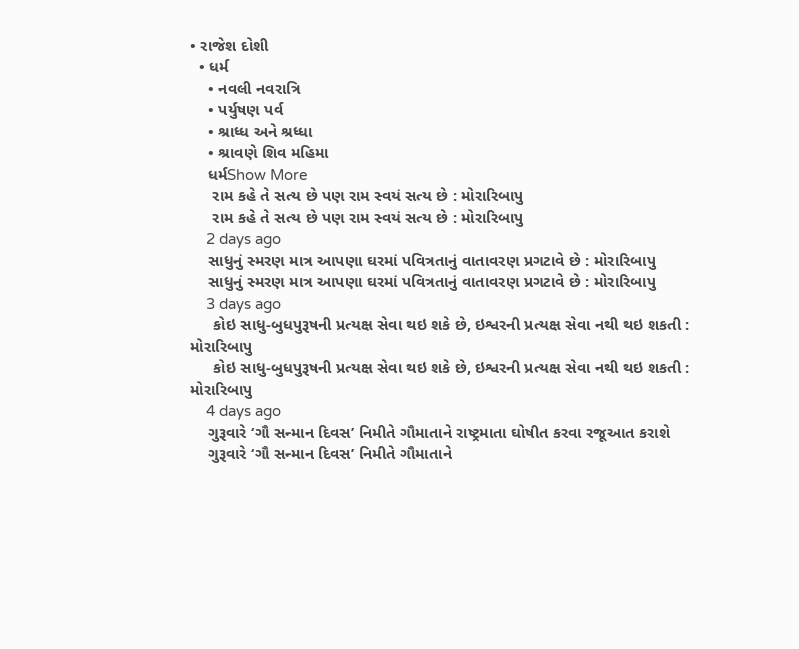• રાજેશ દોશી
  • ધર્મ
    • નવલી નવરાત્રિ
    • પર્યુષણ પર્વ
    • શ્રાધ્ધ અને શ્રધ્ધા
    • શ્રાવણે શિવ મહિમા
    ધર્મShow More
     રામ કહે તે સત્ય છે પણ રામ સ્વયં સત્ય છે : મોરારિબાપુ
     રામ કહે તે સત્ય છે પણ રામ સ્વયં સત્ય છે : મોરારિબાપુ
    2 days ago
    સાધુનું સ્મરણ માત્ર આપણા ઘરમાં પવિત્રતાનું વાતાવરણ પ્રગટાવે છે : મોરારિબાપુ
    સાધુનું સ્મરણ માત્ર આપણા ઘરમાં પવિત્રતાનું વાતાવરણ પ્રગટાવે છે : મોરારિબાપુ
    3 days ago
     કોઇ સાધુ-બુધપુરૂષની પ્રત્યક્ષ સેવા થઇ શકે છે, ઇશ્વરની પ્રત્યક્ષ સેવા નથી થઇ શકતી : મોરારિબાપુ
     કોઇ સાધુ-બુધપુરૂષની પ્રત્યક્ષ સેવા થઇ શકે છે, ઇશ્વરની પ્રત્યક્ષ સેવા નથી થઇ શકતી : મોરારિબાપુ
    4 days ago
    ગુરૂવારે ‘ગૌ સન્માન દિવસ’ નિમીતે ગૌમાતાને રાષ્ટ્રમાતા ઘોષીત કરવા રજૂઆત કરાશે
    ગુરૂવારે ‘ગૌ સન્માન દિવસ’ નિમીતે ગૌમાતાને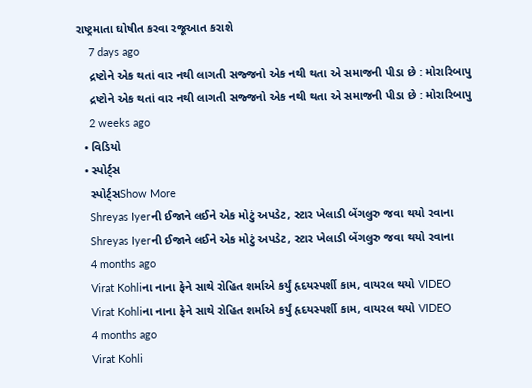રાષ્ટ્રમાતા ઘોષીત કરવા રજૂઆત કરાશે
    7 days ago
    દ્રષ્ટોને એક થતાં વાર નથી લાગતી સજ્જનો એક નથી થતા એ સમાજની પીડા છે : મોરારિબાપુ
    દ્રષ્ટોને એક થતાં વાર નથી લાગતી સજ્જનો એક નથી થતા એ સમાજની પીડા છે : મોરારિબાપુ
    2 weeks ago
  • વિડિયો
  • સ્પોર્ટ્સ
    સ્પોર્ટ્સShow More
    Shreyas Iyerની ઈજાને લઈને એક મોટું અપડેટ, સ્ટાર ખેલાડી બેંગલુરુ જવા થયો રવાના
    Shreyas Iyerની ઈજાને લઈને એક મોટું અપડેટ, સ્ટાર ખેલાડી બેંગલુરુ જવા થયો રવાના
    4 months ago
    Virat Kohliના નાના ફેને સાથે રોહિત શર્માએ કર્યું હૃદયસ્પર્શી કામ, વાયરલ થયો VIDEO
    Virat Kohliના નાના ફેને સાથે રોહિત શર્માએ કર્યું હૃદયસ્પર્શી કામ, વાયરલ થયો VIDEO
    4 months ago
    Virat Kohli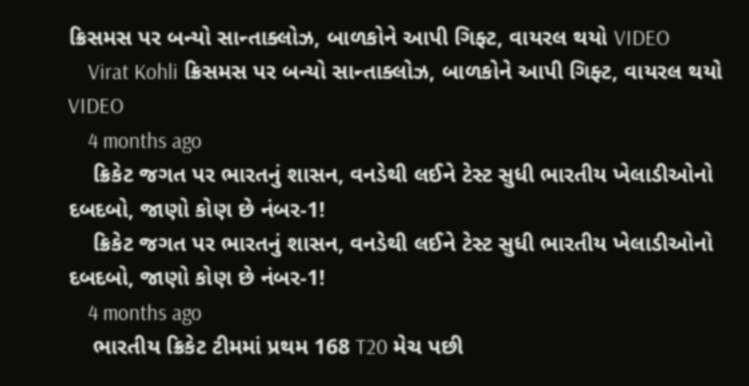ક્રિસમસ પર બન્યો સાન્તાક્લોઝ, બાળકોને આપી ગિફ્ટ, વાયરલ થયો VIDEO
    Virat Kohli ક્રિસમસ પર બન્યો સાન્તાક્લોઝ, બાળકોને આપી ગિફ્ટ, વાયરલ થયો VIDEO
    4 months ago
    ક્રિકેટ જગત પર ભારતનું શાસન, વનડેથી લઈને ટેસ્ટ સુધી ભારતીય ખેલાડીઓનો દબદબો, જાણો કોણ છે નંબર-1!
    ક્રિકેટ જગત પર ભારતનું શાસન, વનડેથી લઈને ટેસ્ટ સુધી ભારતીય ખેલાડીઓનો દબદબો, જાણો કોણ છે નંબર-1!
    4 months ago
    ભારતીય ક્રિકેટ ટીમમાં પ્રથમ 168 T20 મેચ પછી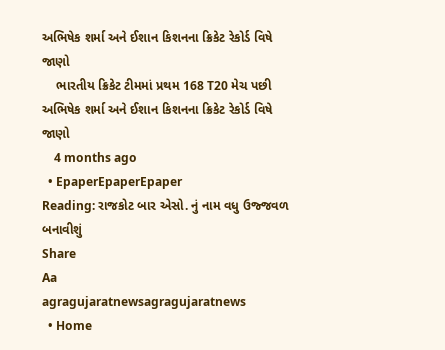અભિષેક શર્મા અને ઈશાન કિશનના ક્રિકેટ રેકોર્ડ વિષે જાણો
    ભારતીય ક્રિકેટ ટીમમાં પ્રથમ 168 T20 મેચ પછી અભિષેક શર્મા અને ઈશાન કિશનના ક્રિકેટ રેકોર્ડ વિષે જાણો
    4 months ago
  • EpaperEpaperEpaper
Reading: રાજકોટ બાર એસો. નું નામ વધુ ઉજ્જવળ બનાવીશું
Share
Aa
agragujaratnewsagragujaratnews
  • Home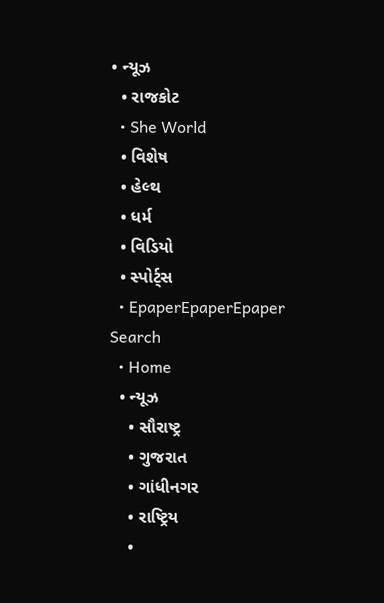• ન્યૂઝ
  • રાજકોટ
  • She World
  • વિશેષ
  • હેલ્થ
  • ધર્મ
  • વિડિયો
  • સ્પોર્ટ્સ
  • EpaperEpaperEpaper
Search
  • Home
  • ન્યૂઝ
    • સૌરાષ્ટ્ર
    • ગુજરાત
    • ગાંધીનગર
    • રાષ્ટ્રિય
    •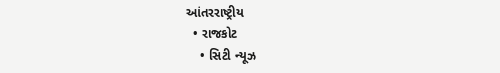આંતરરાષ્ટ્રીય
  • રાજકોટ
    • સિટી ન્યૂઝ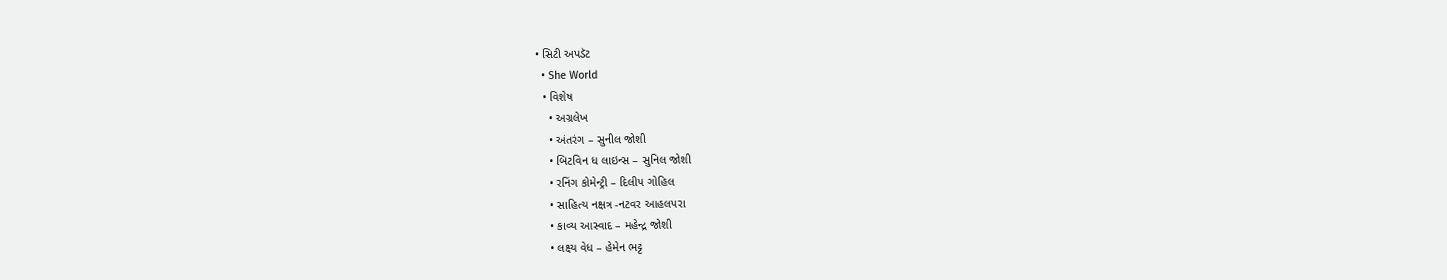• સિટી અપડૅટ
  • She World
  • વિશેષ
    • અગ્રલેખ
    • અંતરંગ – સુનીલ જોશી
    • બિટવિન ધ લાઇન્સ – સુનિલ જોશી
    • રનિંગ કોમેન્ટ્રી – દિલીપ ગોહિલ
    • સાહિત્ય નક્ષત્ર -નટવર આહલપરા
    • કાવ્ય આસ્વાદ – મહેન્દ્ર જોશી
    • લક્ષ્ય વેધ – હેમેન ભટ્ટ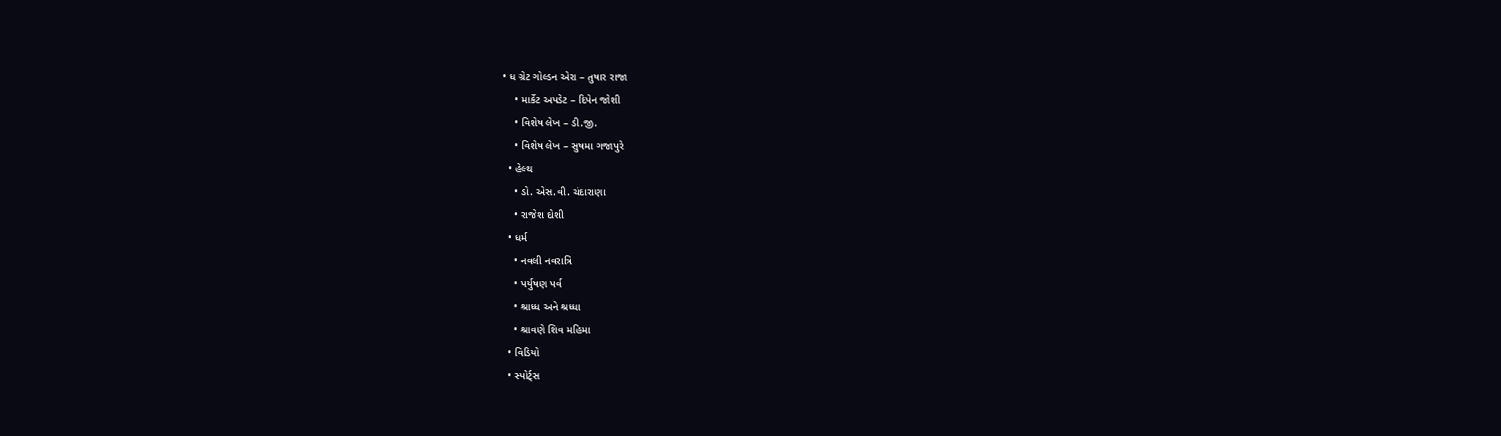• ધ ગ્રેટ ગોલ્ડન એરા – તુષાર રાજા
    • માર્કેટ અપડેટ – દિપેન જોશી
    • વિશેષ લેખ – ડી.જી.
    • વિશેષ લેખ – સુષમા ગજાપુરે
  • હેલ્થ
    • ડો. એસ.વી. ચંદારાણા
    • રાજેશ દોશી
  • ધર્મ
    • નવલી નવરાત્રિ
    • પર્યુષણ પર્વ
    • શ્રાધ્ધ અને શ્રધ્ધા
    • શ્રાવણે શિવ મહિમા
  • વિડિયો
  • સ્પોર્ટ્સ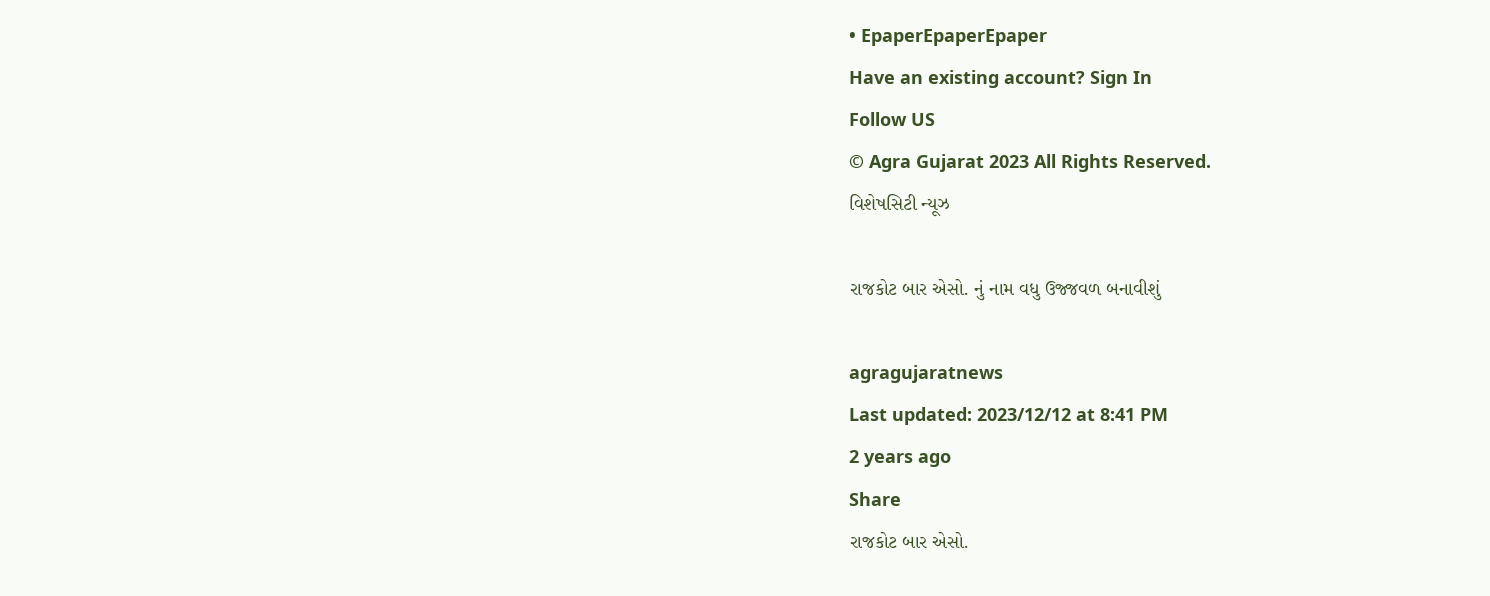• EpaperEpaperEpaper
Have an existing account? Sign In
Follow US
© Agra Gujarat 2023 All Rights Reserved.
વિશેષસિટી ન્યૂઝ

રાજકોટ બાર એસો. નું નામ વધુ ઉજ્જવળ બનાવીશું

agragujaratnews
Last updated: 2023/12/12 at 8:41 PM
2 years ago
Share
રાજકોટ બાર એસો.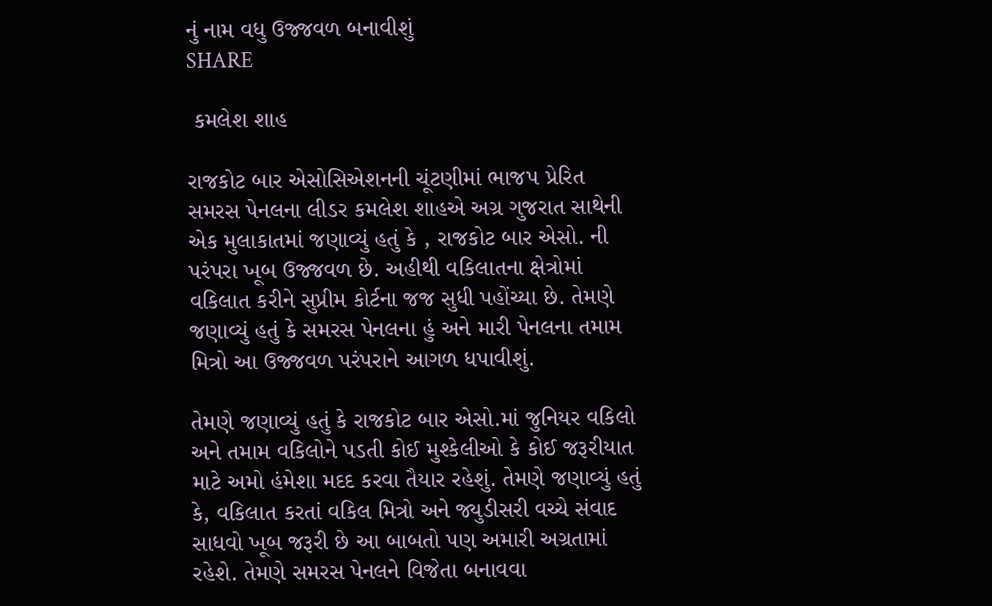નું નામ વધુ ઉજ્જવળ બનાવીશું
SHARE

 કમલેશ શાહ

રાજકોટ બાર એસોસિએશનની ચૂંટણીમાં ભાજપ પ્રેરિત સમરસ પેનલના લીડર કમલેશ શાહએ અગ્ર ગુજરાત સાથેની એક મુલાકાતમાં જણાવ્યું હતું કે , રાજકોટ બાર એસો. ની પરંપરા ખૂબ ઉજ્જવળ છે. અહીથી વકિલાતના ક્ષેત્રોમાં વકિલાત કરીને સુપ્રીમ કોર્ટના જજ સુધી પહોંચ્યા છે. તેમણે જણાવ્યું હતું કે સમરસ પેનલના હું અને મારી પેનલના તમામ મિત્રો આ ઉજ્જવળ પરંપરાને આગળ ધપાવીશું.

તેમણે જણાવ્યું હતું કે રાજકોટ બાર એસો.માં જુનિયર વકિલો અને તમામ વકિલોને પડતી કોઈ મુશ્કેલીઓ કે કોઈ જરૂરીયાત માટે અમો હંમેશા મદદ કરવા તૈયાર રહેશું. તેમણે જણાવ્યું હતું કે, વકિલાત કરતાં વકિલ મિત્રો અને જ્યુડીસરી વચ્ચે સંવાદ સાધવો ખૂબ જરૂરી છે આ બાબતો પણ અમારી અગ્રતામાં રહેશે. તેમણે સમરસ પેનલને વિજેતા બનાવવા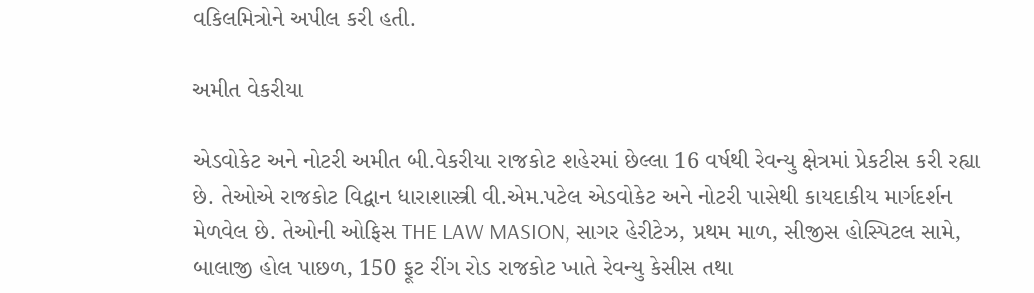વકિલમિત્રોને અપીલ કરી હતી.

અમીત વેકરીયા

એડવોકેટ અને નોટરી અમીત બી.વેકરીયા રાજકોટ શહેરમાં છેલ્લા 16 વર્ષથી રેવન્યુ ક્ષેત્રમાં પ્રેકટીસ કરી રહ્યા છે. તેઓએ રાજકોટ વિદ્વાન ધારાશાસ્ત્રી વી.એમ.પટેલ એડવોકેટ અને નોટરી પાસેથી કાયદાકીય માર્ગદર્શન મેળવેલ છે. તેઓની ઓફિસ THE LAW MASION, સાગર હેરીટેઝ, પ્રથમ માળ, સીજીસ હોસ્પિટલ સામે, બાલાજી હોલ પાછળ, 150 ફૂટ રીંગ રોડ રાજકોટ ખાતે રેવન્યુ કેસીસ તથા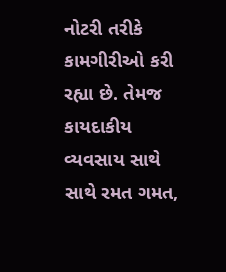નોટરી તરીકે કામગીરીઓ કરી રહ્યા છે. તેમજ કાયદાકીય વ્યવસાય સાથે સાથે રમત ગમત,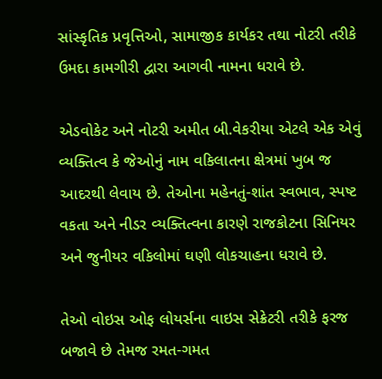સાંસ્કૃતિક પ્રવૃત્તિઓ, સામાજીક કાર્યકર તથા નોટરી તરીકે ઉમદા કામગીરી દ્વારા આગવી નામના ધરાવે છે.

એડવોકેટ અને નોટરી અમીત બી.વેકરીયા એટલે એક એવું વ્યક્તિત્વ કે જેઓનું નામ વકિલાતના ક્ષેત્રમાં ખુબ જ આદરથી લેવાય છે. તેઓના મહેનતું-શાંત સ્વભાવ, સ્પષ્ટ વકતા અને નીડર વ્યક્તિત્વના કારણે રાજકોટના સિનિયર અને જુનીયર વકિલોમાં ઘણી લોકચાહના ધરાવે છે.

તેઓ વોઇસ ઓફ લોયર્સના વાઇસ સેક્રેટરી તરીકે ફરજ બજાવે છે તેમજ રમત-ગમત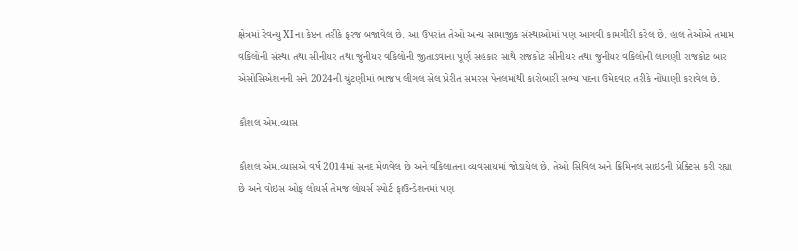ક્ષેત્રમાં રેવન્યુ XIના કેપ્ટન તરીકે ફરજ બજાવેલ છે. આ ઉપરાંત તેઓ અન્ય સામાજીક સંસ્થાઓમાં પણ આગવી કામગીરી કરેલ છે. હાલ તેઓએ તમામ વકિલોની સંસ્થા તથા સીનીયર તથા જુનીયર વકિલોની જીતાડવાના પૂર્ણ સહકાર સાથે રાજકોટ સીનીયર તથા જુનીયર વકિલોની લાગણી રાજકોટ બાર એસોસિએશનની સને 2024ની ચુંટણીમાં ભાજપ લીગલ સેલ પ્રેરીત સમરસ પેનલમાંથી કારોબારી સભ્ય પદના ઉમેદવાર તરીકે નોંધાણી કરાવેલ છે.

કૌશલ એમ.વ્યાસ

કૌશલ એમ.વ્યાસએ વર્ષ 2014માં સનદ મેળવેલ છે અને વકિલાતના વ્યવસાયમાં જોડાયેલ છે. તેઓ સિવિલ અને ક્રિમિનલ સાઇડની પ્રેક્ટિસ કરી રહ્યા છે અને વોઇસ ઓફ લોયર્સ તેમજ લોયર્સ સ્પોર્ટ ફાઉન્ડેશનમાં પણ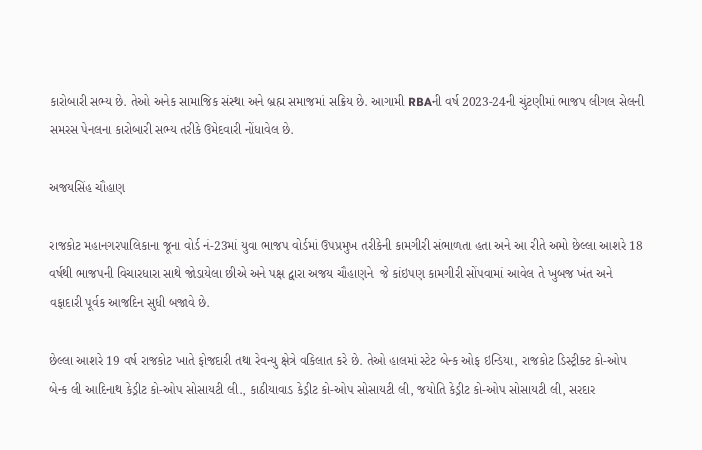કારોબારી સભ્ય છે. તેઓ અનેક સામાજિક સંસ્થા અને બ્રહ્મ સમાજમાં સક્રિય છે. આગામી RBAની વર્ષ 2023-24ની ચુંટણીમાં ભાજપ લીગલ સેલની સમરસ પેનલના કારોબારી સભ્ય તરીકે ઉમેદવારી નોંધાવેલ છે.

અજયસિંહ ચૌહાણ

રાજકોટ મહાનગરપાલિકાના જૂના વોર્ડ નં-23માં યુવા ભાજપ વોર્ડમાં ઉપપ્રમુખ તરીકેની કામગીરી સંભાળતા હતા અને આ રીતે અમો છેલ્લા આશરે 18 વર્ષથી ભાજપની વિચારધારા સાથે જોડાયેલા છીએ અને પક્ષ દ્વારા અજય ચૌહાણને  જે કાંઇપણ કામગીરી સોંપવામાં આવેલ તે ખુબજ ખંત અને વફાદારી પૂર્વક આજદિન સુધી બજાવે છે.

છેલ્લા આશરે 19 વર્ષ રાજકોટ ખાતે ફોજદારી તથા રેવન્યુ ક્ષેત્રે વકિલાત કરે છે. તેઓ હાલમાં સ્ટેટ બેન્ક ઓફ ઇન્ડિયા, રાજકોટ ડિસ્ટ્રીક્ટ કો-ઓપ બેન્ક લી આદિનાથ કેડ્રીટ કો-ઓપ સોસાયટી લી., કાઠીયાવાડ કેડ્રીટ કો-ઓપ સોસાયટી લી, જયોતિ કેડ્રીટ કો-ઓપ સોસાયટી લી, સરદાર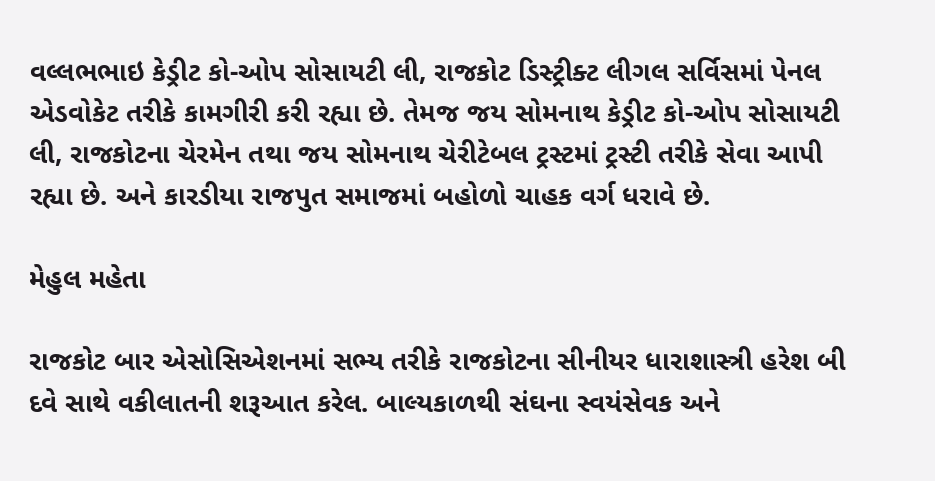વલ્લભભાઇ કેડ્રીટ કો-ઓપ સોસાયટી લી, રાજકોટ ડિસ્ટ્રીક્ટ લીગલ સર્વિસમાં પેનલ એડવોકેટ તરીકે કામગીરી કરી રહ્યા છે. તેમજ જય સોમનાથ કેડ્રીટ કો-ઓપ સોસાયટી લી, રાજકોટના ચેરમેન તથા જય સોમનાથ ચેરીટેબલ ટ્રસ્ટમાં ટ્રસ્ટી તરીકે સેવા આપી રહ્યા છે. અને કારડીયા રાજપુત સમાજમાં બહોળો ચાહક વર્ગ ધરાવે છે.

મેહુલ મહેતા

રાજકોટ બાર એસોસિએશનમાં સભ્ય તરીકે રાજકોટના સીનીયર ધારાશાસ્ત્રી હરેશ બી દવે સાથે વકીલાતની શરૂઆત કરેલ. બાલ્યકાળથી સંઘના સ્વયંસેવક અને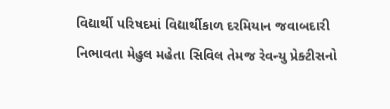વિદ્યાર્થી પરિષદમાં વિદ્યાર્થીકાળ દરમિયાન જવાબદારી નિભાવતા મેહુલ મહેતા સિવિલ તેમજ રેવન્યુ પ્રેક્ટીસનો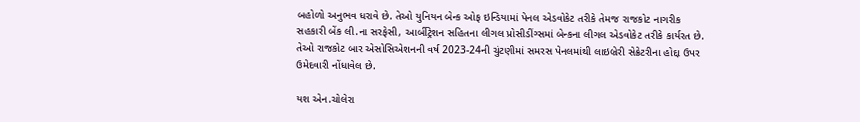બહોળો અનુભવ ધરાવે છે. તેઓ યુનિયન બેન્ક ઓફ ઇન્ડિયામાં પેનલ એડવોકેટ તરીકે તેમજ રાજકોટ નાગરીક સહકારી બેંક લી.ના સરફેસી, આર્બીટ્રેશન સહિતના લીગલ પ્રોસીડીંગ્સમાં બેન્કના લીગલ એડવોકેટ તરીકે કાર્યરત છે. તેઓ રાજકોટ બાર એસોસિએશનની વર્ષ 2023-24ની ચુંટણીમાં સમરસ પેનલમાંથી લાઇબ્રેરી સેક્રેટરીના હોદ્દા ઉપર ઉમેદવારી નોંધાવેલ છે.

યશ એન.ચોલેરા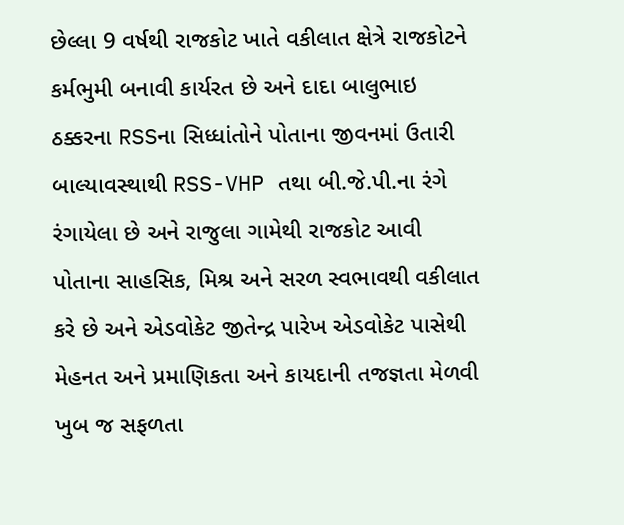છેલ્લા 9 વર્ષથી રાજકોટ ખાતે વકીલાત ક્ષેત્રે રાજકોટને કર્મભુમી બનાવી કાર્યરત છે અને દાદા બાલુભાઇ ઠક્કરના RSSના સિધ્ધાંતોને પોતાના જીવનમાં ઉતારી બાલ્યાવસ્થાથી RSS-VHP તથા બી.જે.પી.ના રંગે રંગાયેલા છે અને રાજુલા ગામેથી રાજકોટ આવી પોતાના સાહસિક, મિશ્ર અને સરળ સ્વભાવથી વકીલાત કરે છે અને એડવોકેટ જીતેન્દ્ર પારેખ એડવોકેટ પાસેથી મેહનત અને પ્રમાણિકતા અને કાયદાની તજજ્ઞતા મેળવી ખુબ જ સફળતા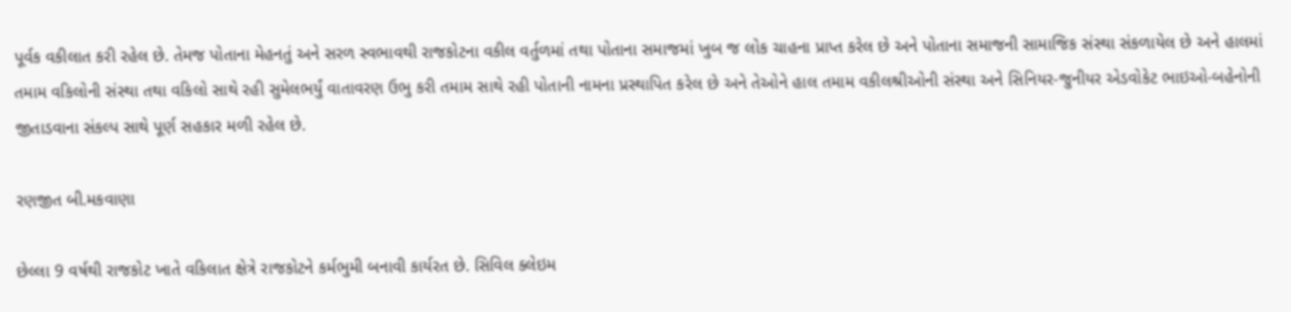પૂર્વક વકીલાત કરી રહેલ છે. તેમજ પોતાના મેહનતું અને સરળ સ્વભાવથી રાજકોટના વકીલ વર્તુળમાં તથા પોતાના સમાજમાં ખુબ જ લોક ચાહના પ્રાપ્ત કરેલ છે અને પોતાના સમાજની સામાજિક સંસ્થા સંકળાયેલ છે અને હાલમાં તમામ વકિલોની સંસ્થા તથા વકિલો સાથે રહી સુમેલભર્યું વાતાવરણ ઉભુ કરી તમામ સાથે રહી પોતાની નામના પ્રસ્થાપિત કરેલ છે અને તેઓને હાલ તમામ વકીલશ્રીઓની સંસ્થા અને સિનિયર-જુનીયર એડવોકેટ ભાઇઓ-બહેનોની જીતાડવાના સંકલ્પ સાથે પૂર્ણ સહકાર મળી રહેલ છે.

રણજીત બી.મકવાણા

છેલ્લા 9 વર્ષથી રાજકોટ ખાતે વકિલાત ક્ષેત્રે રાજકોટને કર્મભુમી બનાવી કાર્યરત છે. સિવિલ ક્લેઇમ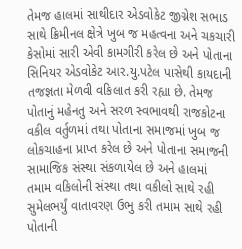તેમજ હાલમાં સાથીદાર એડવોકેટ જીગ્નેશ સભાડ સાથે ક્રિમીનલ ક્ષેત્રે ખુબ જ મહત્વના અને ચકચારી કેસોમાં સારી એવી કામગીરી કરેલ છે અને પોતાના સિનિયર એડવોકેટ આર.યુ.પટેલ પાસેથી કાયદાની તજજ્ઞતા મેળવી વકિલાત કરી રહ્યા છે. તેમજ પોતાનું મહેનતુ અને સરળ સ્વભાવથી રાજકોટના વકીલ વર્તુળમાં તથા પોતાના સમાજમાં ખુબ જ લોકચાહના પ્રાપ્ત કરેલ છે અને પોતાના સમાજની સામાજિક સંસ્થા સંકળાયેલ છે અને હાલમાં તમામ વકિલોની સંસ્થા તથા વકીલો સાથે રહી સુમેલભર્યું વાતાવરણ ઉભુ કરી તમામ સાથે રહી પોતાની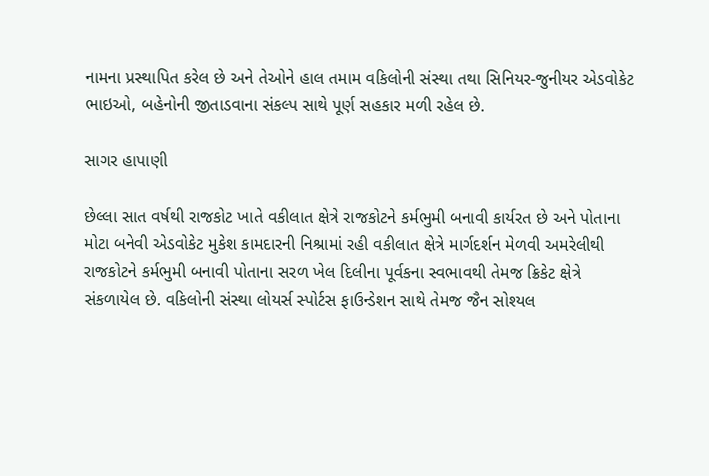નામના પ્રસ્થાપિત કરેલ છે અને તેઓને હાલ તમામ વકિલોની સંસ્થા તથા સિનિયર-જુનીયર એડવોકેટ ભાઇઓ, બહેનોની જીતાડવાના સંકલ્પ સાથે પૂર્ણ સહકાર મળી રહેલ છે.

સાગર હાપાણી

છેલ્લા સાત વર્ષથી રાજકોટ ખાતે વકીલાત ક્ષેત્રે રાજકોટને કર્મભુમી બનાવી કાર્યરત છે અને પોતાના મોટા બનેવી એડવોકેટ મુકેશ કામદારની નિશ્રામાં રહી વકીલાત ક્ષેત્રે માર્ગદર્શન મેળવી અમરેલીથી રાજકોટને કર્મભુમી બનાવી પોતાના સરળ ખેલ દિલીના પૂર્વકના સ્વભાવથી તેમજ ક્રિકેટ ક્ષેત્રે સંકળાયેલ છે. વકિલોની સંસ્થા લોયર્સ સ્પોર્ટસ ફાઉન્ડેશન સાથે તેમજ જૈન સોશ્યલ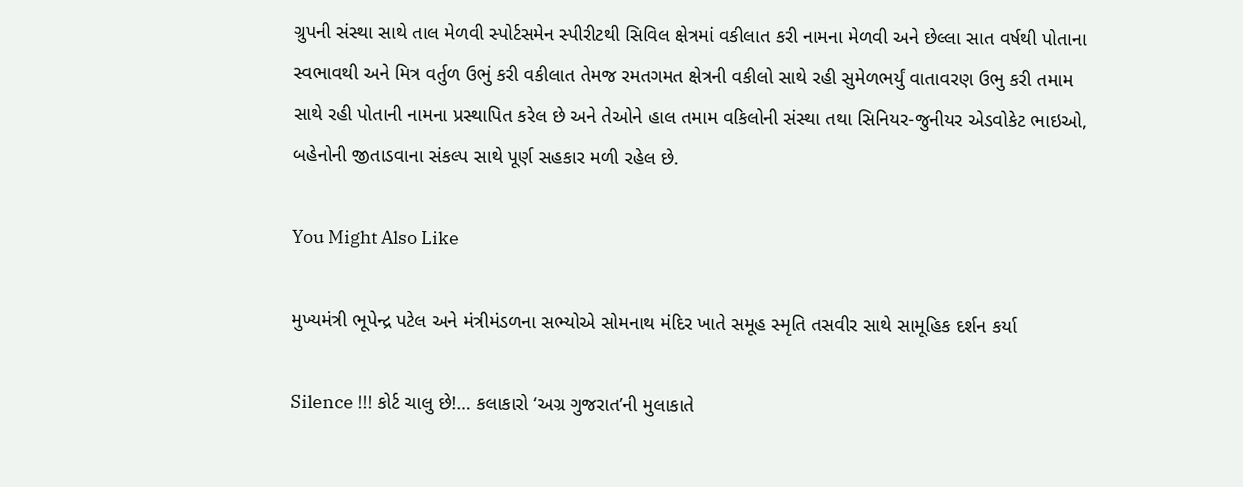ગ્રુપની સંસ્થા સાથે તાલ મેળવી સ્પોર્ટસમેન સ્પીરીટથી સિવિલ ક્ષેત્રમાં વકીલાત કરી નામના મેળવી અને છેલ્લા સાત વર્ષથી પોતાના સ્વભાવથી અને મિત્ર વર્તુળ ઉભું કરી વકીલાત તેમજ રમતગમત ક્ષેત્રની વકીલો સાથે રહી સુમેળભર્યું વાતાવરણ ઉભુ કરી તમામ સાથે રહી પોતાની નામના પ્રસ્થાપિત કરેલ છે અને તેઓને હાલ તમામ વકિલોની સંસ્થા તથા સિનિયર-જુનીયર એડવોકેટ ભાઇઓ, બહેનોની જીતાડવાના સંકલ્પ સાથે પૂર્ણ સહકાર મળી રહેલ છે.

You Might Also Like

મુખ્યમંત્રી ભૂપેન્દ્ર પટેલ અને મંત્રીમંડળના સભ્યોએ સોમનાથ મંદિર ખાતે સમૂહ સ્મૃતિ તસવીર સાથે સામૂહિક દર્શન કર્યા

Silence !!! કોર્ટ ચાલુ છે!… કલાકારો ‘અગ્ર ગુજરાત’ની મુલાકાતે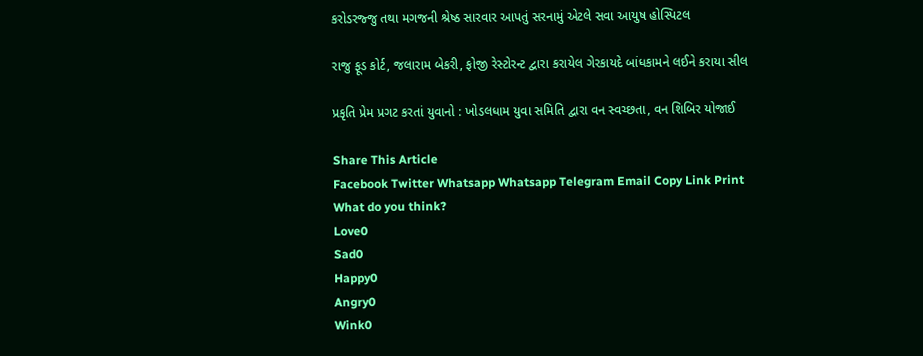કરોડરજ્જુ તથા મગજની શ્રેષ્ઠ સારવાર આપતું સરનામું એટલે સવા આયુષ હોસ્પિટલ

રાજુ ફૂડ કોર્ટ, જલારામ બેકરી, ફોજી રેસ્ટોરન્ટ દ્વારા કરાયેલ ગેરકાયદે બાંધકામને લઈને કરાયા સીલ

પ્રકૃતિ પ્રેમ પ્રગટ કરતાં યુવાનો : ખોડલધામ યુવા સમિતિ દ્વારા વન સ્વચ્છતા, વન શિબિર યોજાઈ

Share This Article
Facebook Twitter Whatsapp Whatsapp Telegram Email Copy Link Print
What do you think?
Love0
Sad0
Happy0
Angry0
Wink0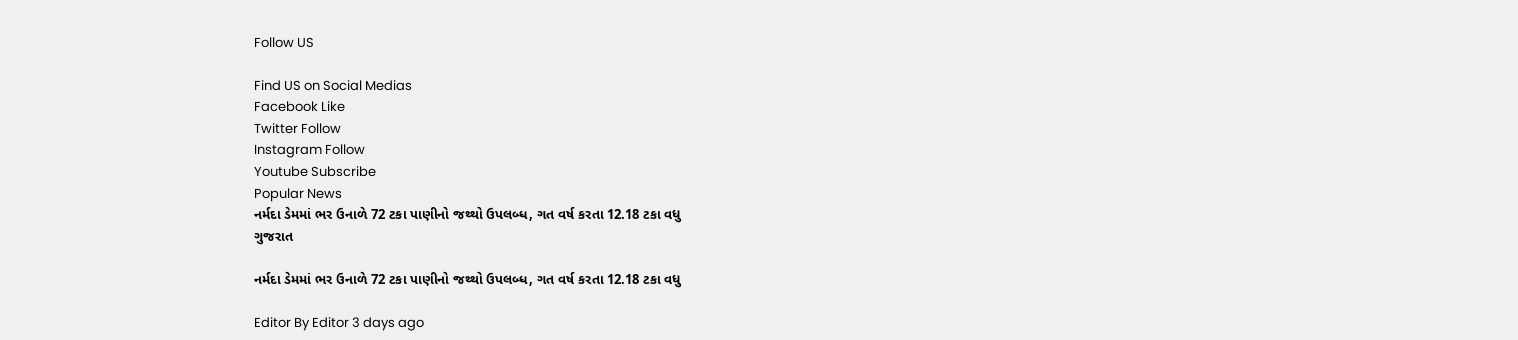Follow US

Find US on Social Medias
Facebook Like
Twitter Follow
Instagram Follow
Youtube Subscribe
Popular News
નર્મદા ડેમમાં ભર ઉનાળે 72 ટકા પાણીનો જથ્થો ઉપલબ્ધ, ગત વર્ષ કરતા 12.18 ટકા વધુ
ગુજરાત

નર્મદા ડેમમાં ભર ઉનાળે 72 ટકા પાણીનો જથ્થો ઉપલબ્ધ, ગત વર્ષ કરતા 12.18 ટકા વધુ

Editor By Editor 3 days ago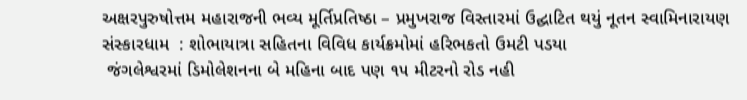અક્ષરપુરુષોત્તમ મહારાજની ભવ્ય મૂર્તિપ્રતિષ્ઠા – પ્રમુખરાજ વિસ્તારમાં ઉદ્ઘાટિત થયું નૂતન સ્વામિનારાયણ સંસ્કારધામ  : શોભાયાત્રા સહિતના વિવિધ કાર્યક્રમોમાં હરિભકતો ઉમટી પડયા
 જંગલેશ્વરમાં ડિમોલેશનના બે મહિના બાદ પણ ૧૫ મીટરનો રોડ નહી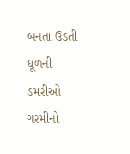બનતા ઉડતી ધૂળની ડમરીઓ
ગરમીનો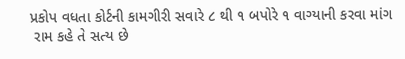પ્રકોપ વધતા કોર્ટની કામગીરી સવારે ૮ થી ૧ બપોરે ૧ વાગ્યાની કરવા માંગ
 રામ કહે તે સત્ય છે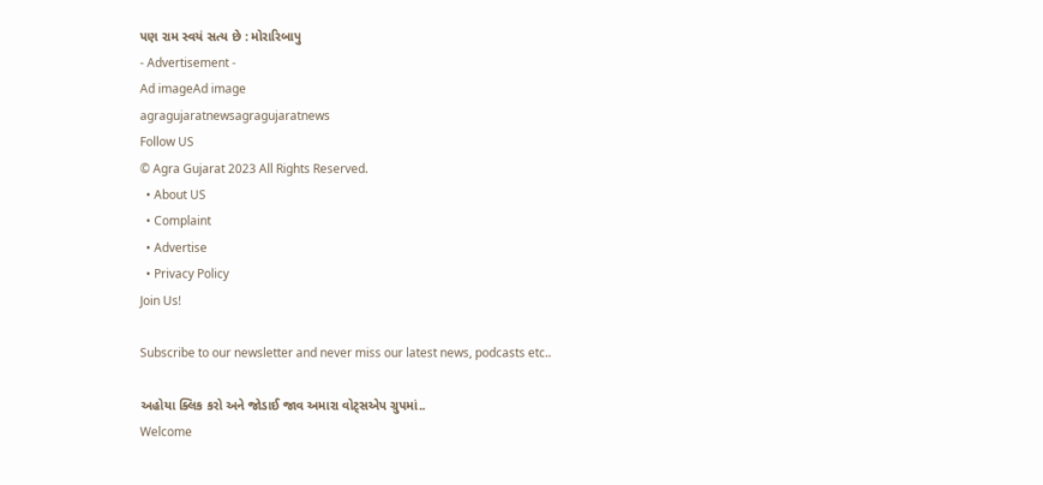પણ રામ સ્વયં સત્ય છે : મોરારિબાપુ
- Advertisement -
Ad imageAd image
agragujaratnewsagragujaratnews
Follow US
© Agra Gujarat 2023 All Rights Reserved.
  • About US
  • Complaint
  • Advertise
  • Privacy Policy
Join Us!

Subscribe to our newsletter and never miss our latest news, podcasts etc..

અહોયા ક્લિક કરો અને જોડાઈ જાવ અમારા વોટ્સએપ ગ્રુપમાં..
Welcome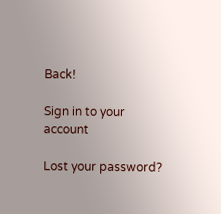Back!

Sign in to your account

Lost your password?